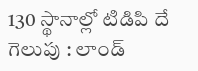130 స్థానాల్లో టిడిపి దే గెలుపు : లాండ్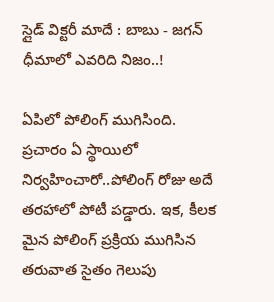స్లైడ్ విక్ట‌రీ మాదే : బాబు - జ‌గ‌న్ ధీమాలో ఎవ‌రిది నిజం..!

ఏపిలో పోలింగ్ ముగిసింది. ప్ర‌చారం ఏ స్థాయిలో నిర్వ‌హించారో..పోలింగ్ రోజు అదే త‌ర‌హాలో పోటీ ప‌డ్డారు. ఇక‌, కీల‌క మైన పోలింగ్ ప్ర‌క్రియ ముగిసిన త‌రువాత సైతం గెలుపు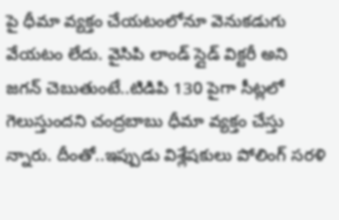పై ధీమా వ్య‌క్తం చేయ‌టంలోనూ వెనుక‌డుగు వేయ‌టం లేదు. వైసిపి లాండ్ స్లైడ్ విక్ట‌రీ అని జ‌గ‌న్ చెబుతుంటే..టిడిపి 130 పైగా సీట్ల‌లో గెలుస్తుంద‌ని చంద్ర‌బాబు ధీమా వ్య‌క్తం చేస్తు న్నారు. దీంతో..ఇప్పుడు విశ్లేష‌కులు పోలింగ్ స‌ర‌ళి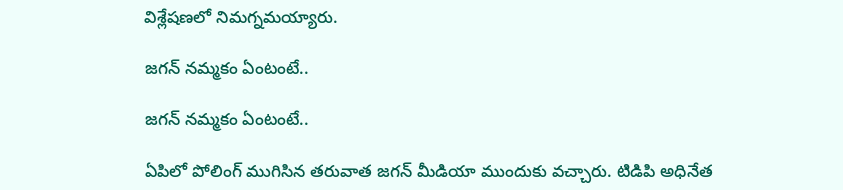విశ్లేష‌ణ‌లో నిమ‌గ్న‌మయ్యారు.

జ‌గ‌న్ న‌మ్మ‌కం ఏంటంటే..

జ‌గ‌న్ న‌మ్మ‌కం ఏంటంటే..

ఏపిలో పోలింగ్ ముగిసిన త‌రువాత జ‌గ‌న్ మీడియా ముందుకు వ‌చ్చారు. టిడిపి అధినేత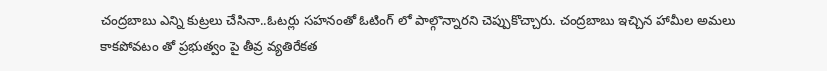చంద్ర‌బాబు ఎన్ని కుట్ర‌లు చేసినా..ఓట‌ర్లు స‌హ‌నంతో ఓటింగ్ లో పాల్గొన్నార‌ని చెప్పుకొచ్చారు. చంద్ర‌బాబు ఇచ్చిన హామీల అమ‌లు కాక‌పోవ‌టం తో ప్ర‌భుత్వం పై తీవ్ర వ్య‌తిరేక‌త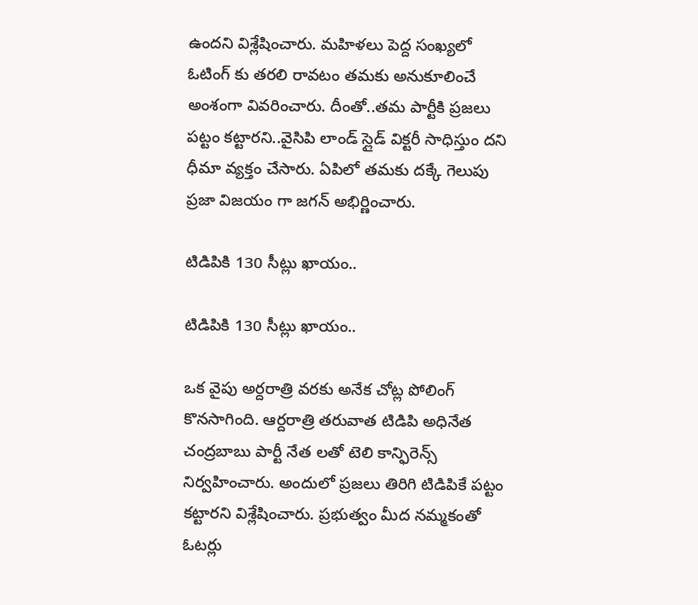ఉంద‌ని విశ్లేషించారు. మ‌హిళ‌లు పెద్ద సంఖ్య‌లో ఓటింగ్ కు త‌ర‌లి రావ‌టం త‌మ‌కు అనుకూలించే అంశంగా వివ‌రించారు. దీంతో..త‌మ పార్టీకి ప్ర‌జ‌లు ప‌ట్టం క‌ట్టార‌ని..వైసిపి లాండ్ స్లైడ్ విక్ట‌రీ సాధిస్తుం ద‌ని ధీమా వ్య‌క్తం చేసారు. ఏపిలో త‌మ‌కు ద‌క్కే గెలుపు ప్ర‌జా విజ‌యం గా జ‌గ‌న్ అభిర్ణించారు.

టిడిపికి 130 సీట్లు ఖాయం..

టిడిపికి 130 సీట్లు ఖాయం..

ఒక వైపు అర్ద‌రాత్రి వ‌ర‌కు అనేక చోట్ల పోలింగ్ కొన‌సాగింది. ఆర్ద‌రాత్రి త‌రువాత టిడిపి అధినేత చంద్ర‌బాబు పార్టీ నేత ల‌తో టెలి కాన్ఫిరెన్స్ నిర్వ‌హించారు. అందులో ప్ర‌జ‌లు తిరిగి టిడిపికే ప‌ట్టం క‌ట్టారని విశ్లేషించారు. ప్ర‌భుత్వం మీద న‌మ్మ‌కంతో ఓట‌ర్లు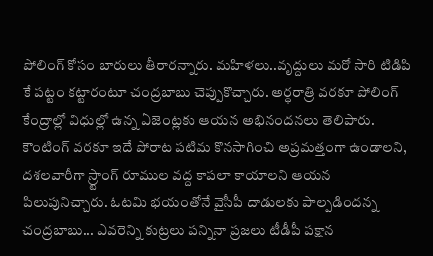పోలింగ్ కోసం బారులు తీరార‌న్నారు. మ‌హిళ‌లు..వృద్దులు మ‌రో సారి టిడిపి కే పట్టం క‌ట్టారంటూ చంద్ర‌బాబు చెప్పుకొచ్చారు. అర్ధరాత్రి వరకూ పోలింగ్‌ కేంద్రాల్లో విధుల్లో ఉన్న ఏజెంట్లకు ఆయన అభినందనలు తెలిపారు. కౌంటింగ్‌ వరకూ ఇదే పోరాట పటిమ కొనసాగించి అప్రమత్తంగా ఉండాలని, దశలవారీగా స్ర్టాంగ్‌ రూముల వద్ద కాపలా కాయాలని ఆయన పిలుపునిచ్చారు. ఓటమి భయంతోనే వైసీపీ దాడులకు పాల్పడిందన్న చంద్రబాబు... ఎవరెన్ని కుట్రలు పన్నినా ప్రజలు టీడీపీ పక్షాన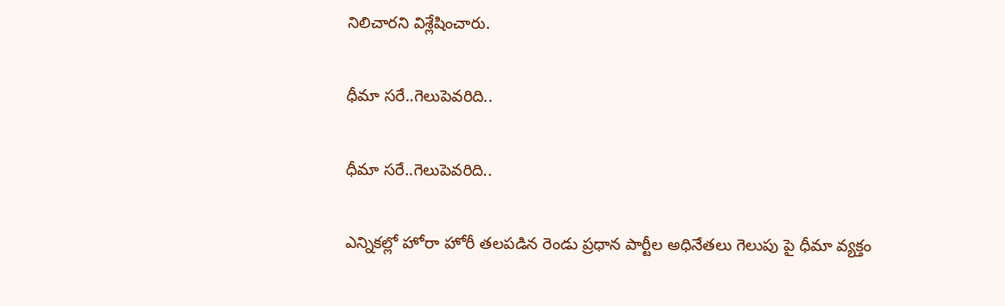నిలిచారని విశ్లేషించారు.

ధీమా స‌రే..గెలుపెవ‌రిది..

ధీమా స‌రే..గెలుపెవ‌రిది..

ఎన్నిక‌ల్లో హోరా హోరీ త‌ల‌ప‌డిన రెండు ప్ర‌ధాన పార్టీల అధినేతలు గెలుపు పై ధీమా వ్య‌క్తం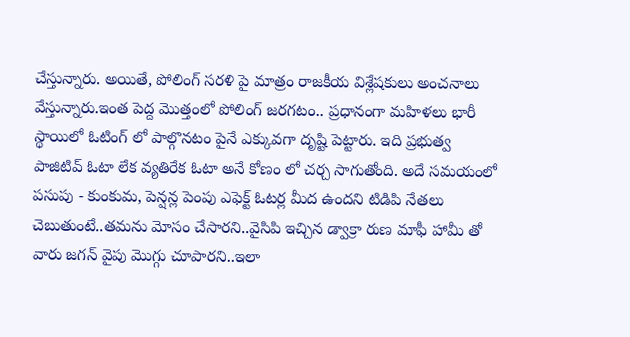చేస్తున్నారు. అయితే, పోలింగ్ స‌ర‌ళి పై మాత్రం రాజ‌కీయ విశ్లేష‌కులు అంచ‌నాలు వేస్తున్నారు.ఇంత పెద్ద మొత్తంలో పోలింగ్ జ‌ర‌గ‌టం.. ప్ర‌ధానంగా మ‌హిళ‌లు భారీ స్థాయిలో ఓటింగ్ లో పాల్గొన‌టం పైనే ఎక్కువ‌గా దృష్టి పెట్టారు. ఇది ప్ర‌భుత్వ పాజిటివ్ ఓటా లేక వ్య‌తిరేక ఓటా అనే కోణం లో చ‌ర్చ సాగుతోంది. అదే స‌మ‌యంలో ప‌సుపు - కుంకుమ, పెన్ష‌న్ల పెంపు ఎఫెక్ట్ ఓట‌ర్ల మీద ఉంద‌ని టిడిపి నేత‌లు చెబుతుంటే..త‌మ‌ను మోసం చేసార‌ని..వైసిపి ఇచ్చిన డ్వాక్రా రుణ మాఫీ హామీ తో వారు జ‌గ‌న్ వైపు మొగ్గు చూపారని..ఇలా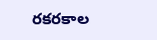ర‌క‌ర‌కాల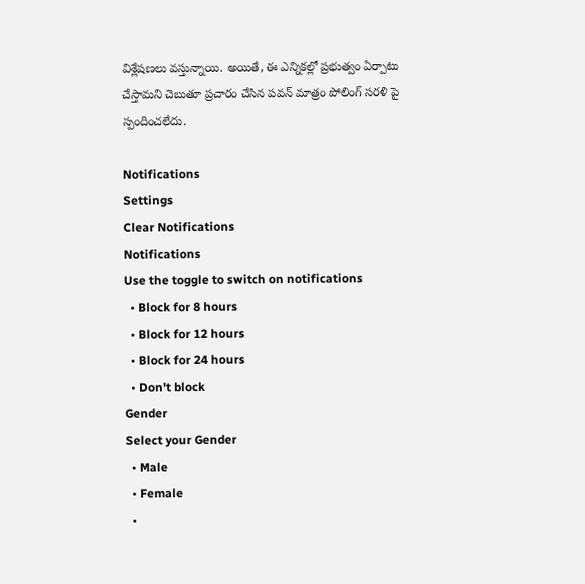విశ్లేష‌ణ‌లు వ‌స్తున్నాయి. అయితే, ఈ ఎన్నిక‌ల్లో ప్ర‌భుత్వం ఏర్పాటు చేస్తామ‌ని చెబుతూ ప్ర‌చారం చేసిన ప‌వ‌న్ మాత్రం పోలింగ్ స‌ర‌ళి పై స్పందించ‌లేదు.

Notifications
Settings
Clear Notifications
Notifications
Use the toggle to switch on notifications
  • Block for 8 hours
  • Block for 12 hours
  • Block for 24 hours
  • Don't block
Gender
Select your Gender
  • Male
  • Female
  •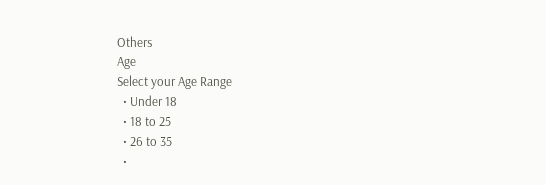Others
Age
Select your Age Range
  • Under 18
  • 18 to 25
  • 26 to 35
  •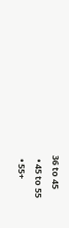36 to 45
  • 45 to 55
  • 55+